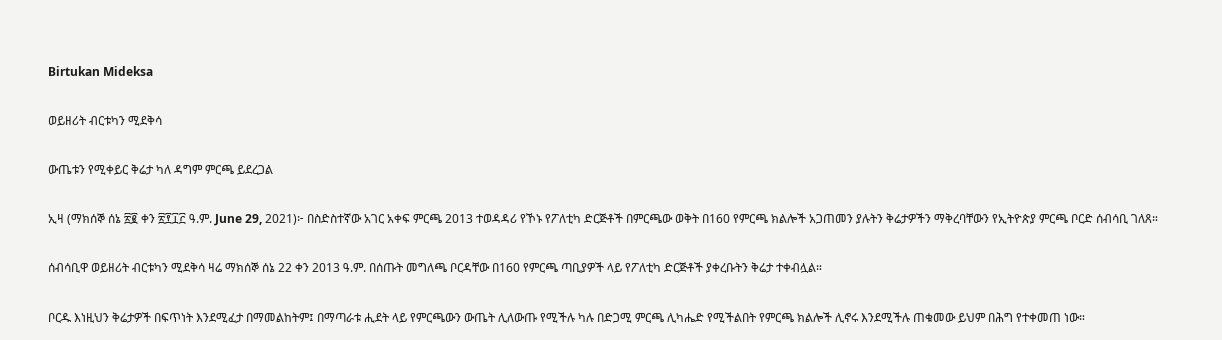Birtukan Mideksa

ወይዘሪት ብርቱካን ሚደቅሳ

ውጤቱን የሚቀይር ቅሬታ ካለ ዳግም ምርጫ ይደረጋል

ኢዛ (ማክሰኞ ሰኔ ፳፪ ቀን ፳፻፲፫ ዓ.ም. June 29, 2021)፦ በስድስተኛው አገር አቀፍ ምርጫ 2013 ተወዳዳሪ የኾኑ የፖለቲካ ድርጅቶች በምርጫው ወቅት በ160 የምርጫ ክልሎች አጋጠመን ያሉትን ቅሬታዎችን ማቅረባቸውን የኢትዮጵያ ምርጫ ቦርድ ሰብሳቢ ገለጸ።

ሰብሳቢዋ ወይዘሪት ብርቱካን ሚደቅሳ ዛሬ ማክሰኞ ሰኔ 22 ቀን 2013 ዓ.ም. በሰጡት መግለጫ ቦርዳቸው በ160 የምርጫ ጣቢያዎች ላይ የፖለቲካ ድርጅቶች ያቀረቡትን ቅሬታ ተቀብሏል።

ቦርዱ እነዚህን ቅሬታዎች በፍጥነት እንደሚፈታ በማመልከትም፤ በማጣራቱ ሒደት ላይ የምርጫውን ውጤት ሊለውጡ የሚችሉ ካሉ በድጋሚ ምርጫ ሊካሔድ የሚችልበት የምርጫ ክልሎች ሊኖሩ እንደሚችሉ ጠቁመው ይህም በሕግ የተቀመጠ ነው።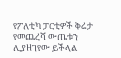የፖለቲካ ፓርቲዎች ቅሬታ የመጨረሻ ውጤቱን ሊያዘገየው ይችላል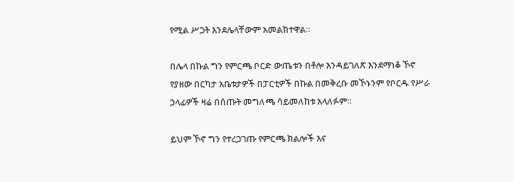የሚል ሥጋት እንደሌላቸውም አመልክተዋል።

በሌላ በኩል ግን የምርጫ ቦርድ ውጤቱን በቶሎ እንዳይገለጽ እንደማነቆ ኾኖ የያዘው በርካታ አቤቱታዎች በፓርቲዎች በኩል በመቅረቡ መኾኑንም የቦርዱ የሥራ ኃላፊዎች ዛሬ በሰጡት መግለጫ ሳይመለከቱ አላለፉም።

ይህም ኾኖ ግን የተረጋገጡ የምርጫ ክልሎች እና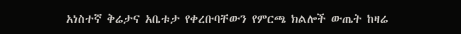አነስተኛ ቅሬታና አቤቱታ የቀረቡባቸውን የምርጫ ክልሎች ውጤት ከዛሬ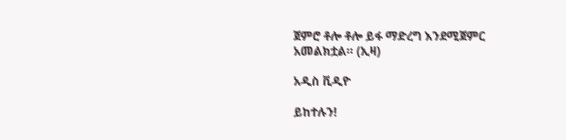ጀምሮ ቶሎ ቶሎ ይፋ ማድረግ እንደሚጀምር አመልክቷል። (ኢዛ)

አዲስ ቪዲዮ

ይከተሉን!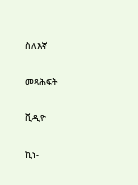ስለእኛ

መጻሕፍት

ቪዲዮ

ኪነ-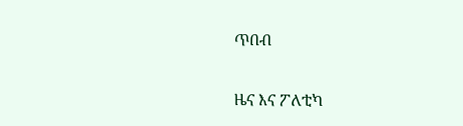ጥበብ

ዜና እና ፖለቲካ